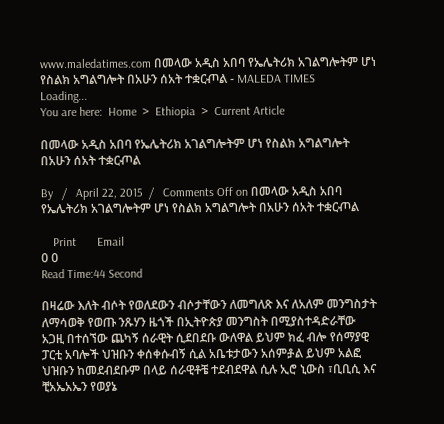www.maledatimes.com በመላው አዲስ አበባ የኤሌትሪክ አገልግሎትም ሆነ የስልክ አግልግሎት በአሁን ሰአት ተቋርⶏል - MALEDA TIMES
Loading...
You are here:  Home  >  Ethiopia  >  Current Article

በመላው አዲስ አበባ የኤሌትሪክ አገልግሎትም ሆነ የስልክ አግልግሎት በአሁን ሰአት ተቋርⶏል

By   /   April 22, 2015  /   Comments Off on በመላው አዲስ አበባ የኤሌትሪክ አገልግሎትም ሆነ የስልክ አግልግሎት በአሁን ሰአት ተቋርⶏል

    Print       Email
0 0
Read Time:44 Second

በዛሬው እለት ብሶት የወለደውን ብሶታቸውን ለመግለጽ እና ለአለም መንግስታት ለማሳወቅ የወጡ ንጹሃን ዜጎች በኢትዮጵያ መንግስት በሚያስተዳድራቸው አጋዚ በተሰኘው ጨካኝ ሰራዊት ሲደበደቡ ውለዋል ይህም ክፈ ብሎ የሰማያዊ ፓርቲ አባሎች ህዝቡን ቀሰቀሱብኝ ሲል አቤቱታውን አሰምⶆል ይህም አልፎ ህዝቡን ከመደብደቡም በላይ ሰራዊቶቼ ተደብደዋል ሲሉ ኢሮ ኒውስ ፣ቢቢሲ እና ቺአኤአኤን የወያኔ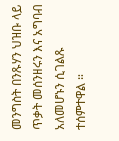መንግስት በንጹሃን ህዝቡ ላይ ጥቃት መሰንዘሩን እና አግባብ አለመሆኑን ሲገልጹ ተሰምተዋል ።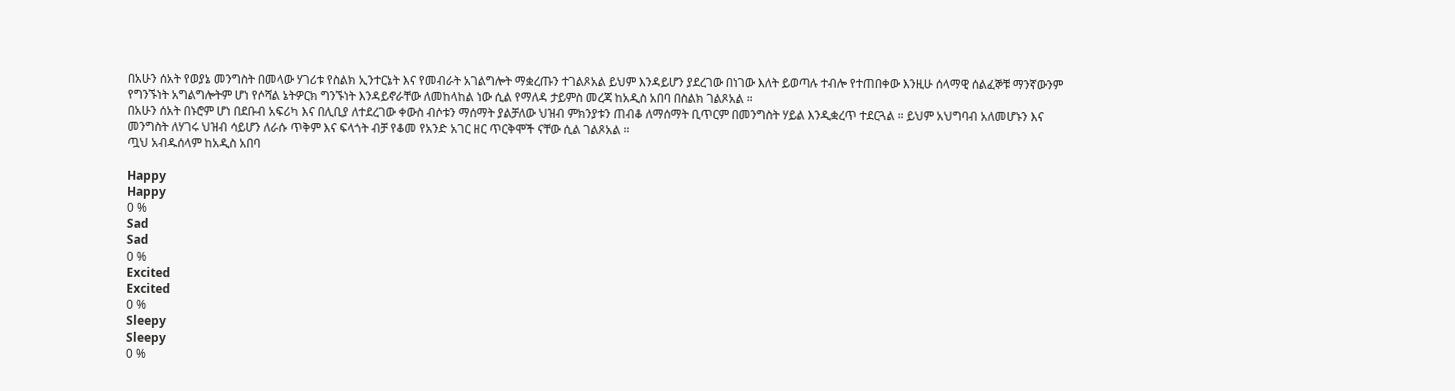በአሁን ሰአት የወያኔ መንግስት በመላው ሃገሪቱ የስልክ ኢንተርኔት እና የመብራት አገልግሎት ማቋረጡን ተገልጾአል ይህም እንዳይሆን ያደረገው በነገው እለት ይወጣሉ ተብሎ የተጠበቀው እንዚሁ ሰላማዊ ሰልፈኞቹ ማንኛውንም የግንኙነት አግልግሎትም ሆነ የሶሻል ኔትዎርክ ግንኙነት እንዳይኖራቸው ለመከላከል ነው ሲል የማለዳ ታይምስ መረጃ ከአዲስ አበባ በስልክ ገልጾአል ።
በአሁን ሰአት በኑሮም ሆነ በደቡብ አፍሪካ እና በሊቢያ ለተደረገው ቀውስ ብሶቱን ማሰማት ያልቻለው ህዝብ ምክንያቱን ጠብቆ ለማሰማት ቢጥርም በመንግስት ሃይል እንዲቋረጥ ተደርጓል ። ይህም አህግባብ አለመሆኑን እና መንግስት ለሃገሩ ህዝብ ሳይሆን ለራሱ ጥቅም እና ፍላጎት ብቻ የቆመ የአንድ አገር ዘር ጥርቅሞች ናቸው ሲል ገልጾአል ።
ጧህ አብዱሰላም ከአዲስ አበባ

Happy
Happy
0 %
Sad
Sad
0 %
Excited
Excited
0 %
Sleepy
Sleepy
0 %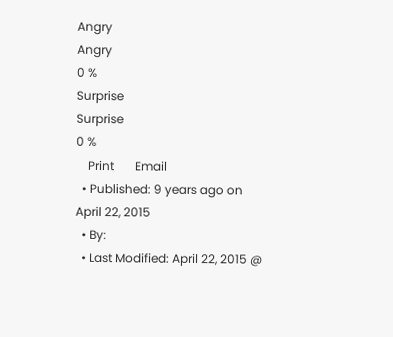Angry
Angry
0 %
Surprise
Surprise
0 %
    Print       Email
  • Published: 9 years ago on April 22, 2015
  • By:
  • Last Modified: April 22, 2015 @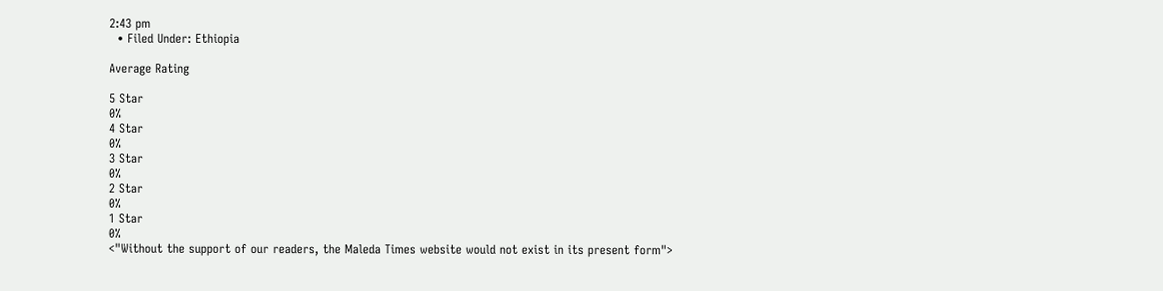2:43 pm
  • Filed Under: Ethiopia

Average Rating

5 Star
0%
4 Star
0%
3 Star
0%
2 Star
0%
1 Star
0%
<"Without the support of our readers, the Maleda Times website would not exist in its present form">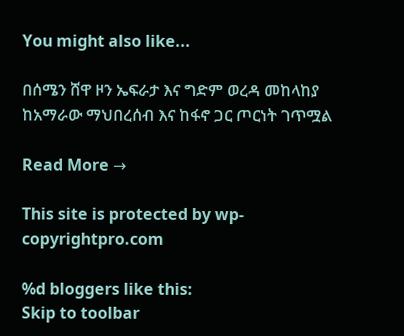You might also like...

በሰሜን ሸዋ ዞን ኤፍራታ እና ግድም ወረዳ መከላከያ ከአማራው ማህበረሰብ እና ከፋኖ ጋር ጦርነት ገጥሟል

Read More →

This site is protected by wp-copyrightpro.com

%d bloggers like this:
Skip to toolbar